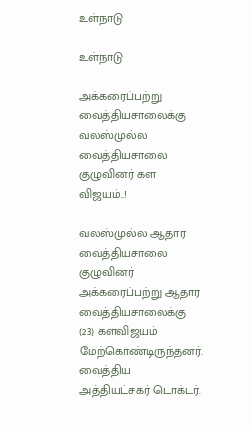உள்நாடு

உள்நாடு

அக்கரைப்பற்று வைத்தியசாலைக்கு வலஸ்முல்ல வைத்தியசாலை குழுவினர் கள விஜயம்..!

வலஸ்முல்ல ஆதார வைத்தியசாலை  குழுவினர் அக்கரைப்பற்று ஆதார வைத்தியசாலைக்கு  (23) களவிஜயம் மேற்கொண்டிருந்தனர். வைத்திய அத்தியட்சகர் டொக்டர்.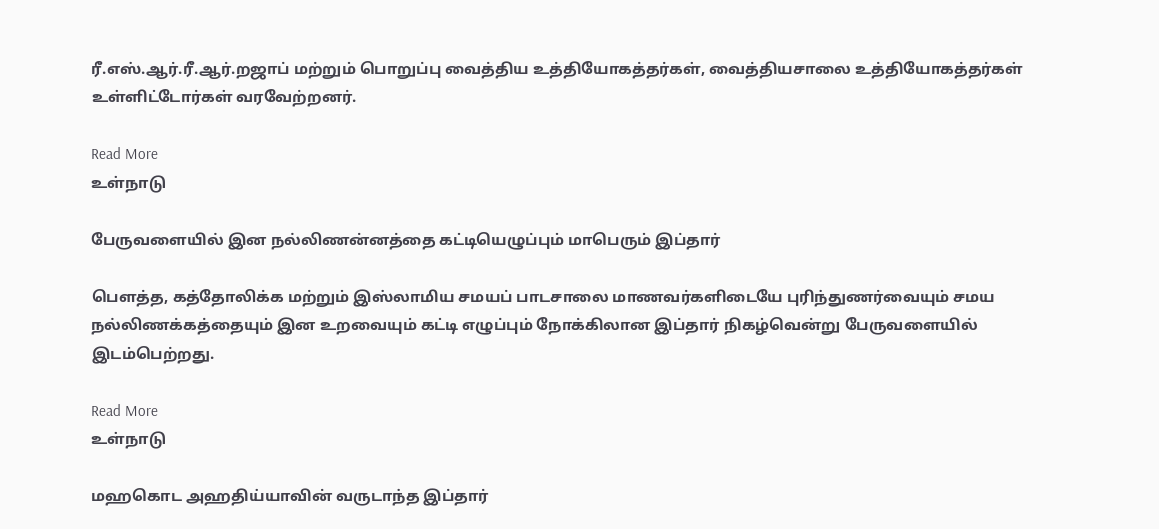ரீ.எஸ்.ஆர்.ரீ.ஆர்.றஜாப் மற்றும் பொறுப்பு வைத்திய உத்தியோகத்தர்கள், வைத்தியசாலை உத்தியோகத்தர்கள்  உள்ளிட்டோர்கள் வரவேற்றனர்.

Read More
உள்நாடு

பேருவளையில் இன நல்லிணன்னத்தை கட்டியெழுப்பும் மாபெரும் இப்தார்

பௌத்த, கத்தோலிக்க மற்றும் இஸ்லாமிய சமயப் பாடசாலை மாணவர்களிடையே புரிந்துணர்வையும் சமய நல்லிணக்கத்தையும் இன உறவையும் கட்டி எழுப்பும் நோக்கிலான இப்தார் நிகழ்வென்று பேருவளையில் இடம்பெற்றது.

Read More
உள்நாடு

மஹகொட அஹதிய்யாவின் வருடாந்த இப்தார்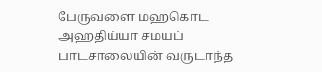பேருவளை மஹகொட அஹதிய்யா சமயப் பாடசாலையின் வருடாந்த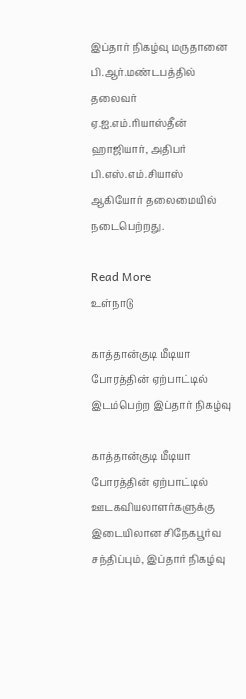இப்தார் நிகழ்வு மருதானை பி.ஆர்.மண்டபத்தில் தலைவர் ஏ.ஐ.எம்.ரியாஸ்தீன் ஹாஜியார், அதிபர் பி.எஸ்.எம்.சியாஸ் ஆகியோர் தலைமையில் நடைபெற்றது.

Read More
உள்நாடு

காத்தான்குடி மீடியா போரத்தின் ஏற்பாட்டில் இடம்பெற்ற இப்தார் நிகழ்வு

காத்தான்குடி மீடியா போரத்தின் ஏற்பாட்டில் ஊடகவியலாளர்களுக்கு இடையிலான சிநேகபூர்வ சந்திப்பும், இப்தார் நிகழ்வு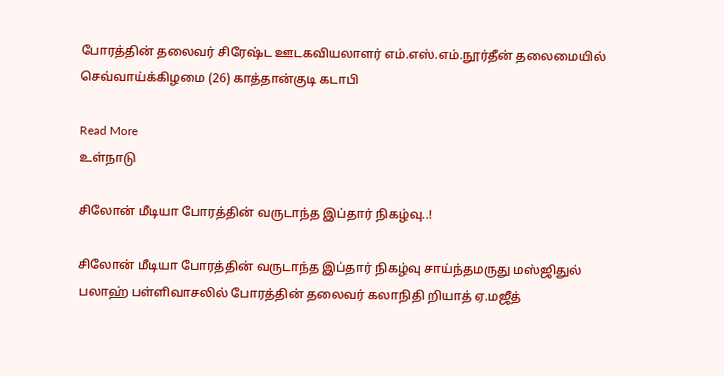போரத்தின் தலைவர் சிரேஷ்ட ஊடகவியலாளர் எம்.எஸ்.எம்.நூர்தீன் தலைமையில் செவ்வாய்க்கிழமை (26) காத்தான்குடி கடாபி

Read More
உள்நாடு

சிலோன் மீடியா போரத்தின் வருடாந்த இப்தார் நிகழ்வு..!

சிலோன் மீடியா போரத்தின் வருடாந்த இப்தார் நிகழ்வு சாய்ந்தமருது மஸ்ஜிதுல் பலாஹ் பள்ளிவாசலில் போரத்தின் தலைவர் கலாநிதி றியாத் ஏ.மஜீத்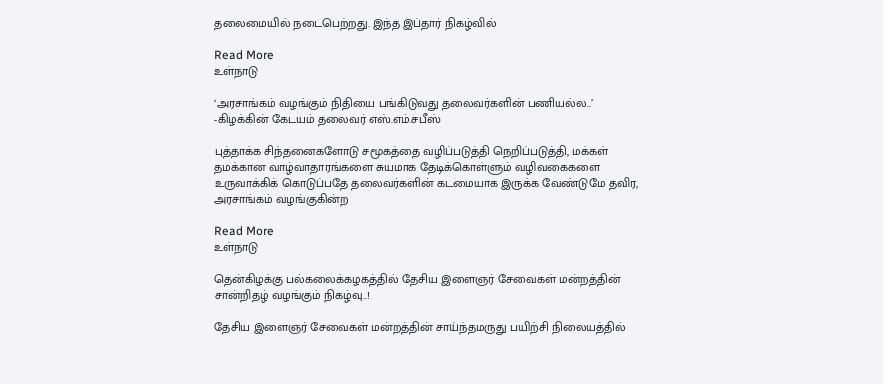தலைமையில் நடைபெற்றது. இந்த இப்தார் நிகழ்வில்

Read More
உள்நாடு

‘அரசாங்கம் வழங்கும் நிதியை பங்கிடுவது தலைவர்களின் பணியல்ல..’ -கிழக்கின் கேடயம் தலைவர் எஸ்.எம்.சபீஸ்

புத்தாக்க சிந்தனைகளோடு சமூகத்தை வழிப்படுத்தி நெறிப்படுத்தி, மக்கள் தமக்கான வாழ்வாதாரங்களை சுயமாக தேடிக்கொள்ளும் வழிவகைகளை உருவாக்கிக் கொடுப்பதே தலைவர்களின் கடமையாக இருக்க வேண்டுமே தவிர, அரசாங்கம் வழங்குகின்ற

Read More
உள்நாடு

தென்கிழக்கு பல்கலைக்கழகத்தில் தேசிய இளைஞர் சேவைகள் மன்றத்தின் சான்றிதழ் வழங்கும் நிகழ்வு..!

தேசிய இளைஞர் சேவைகள் மன்றத்தின் சாய்ந்தமருது பயிற்சி நிலையத்தில்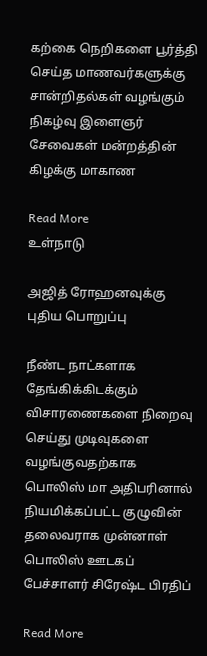கற்கை நெறிகளை பூர்த்தி செய்த மாணவர்களுக்கு சான்றிதல்கள் வழங்கும் நிகழ்வு இளைஞர் சேவைகள் மன்றத்தின் கிழக்கு மாகாண

Read More
உள்நாடு

அஜித் ரோஹனவுக்கு புதிய பொறுப்பு

நீண்ட நாட்களாக தேங்கிக்கிடக்கும் விசாரணைகளை நிறைவு செய்து முடிவுகளை வழங்குவதற்காக பொலிஸ் மா அதிபரினால் நியமிக்கப்பட்ட குழுவின் தலைவராக முன்னாள் பொலிஸ் ஊடகப் பேச்சாளர் சிரேஷ்ட பிரதிப்

Read More